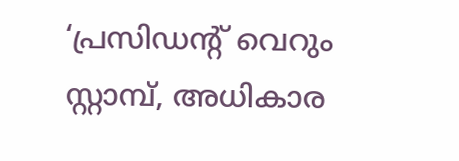‘പ്രസിഡന്റ് വെറും സ്റ്റാമ്പ്, അധികാര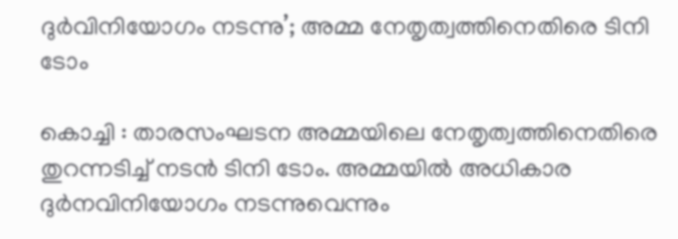ദുര്‍വിനിയോഗം നടന്നു’; അമ്മ നേതൃത്വത്തിനെതിരെ ടിനി ടോം

കൊച്ചി : താരസംഘടന അമ്മയിലെ നേതൃത്വത്തിനെതിരെ തുറന്നടിച്ച് നടന്‍ ടിനി ടോം. അമ്മയില്‍ അധികാര ദുര്‍നവിനിയോഗം നടന്നുവെന്നും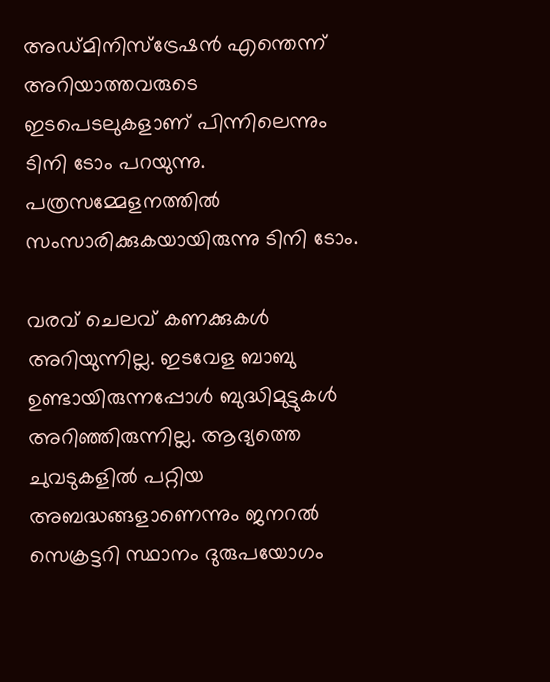അഡ്മിനിസ്‌ട്രേഷന്‍ എന്തെന്ന് അറിയാത്തവരുടെ ഇടപെടലുകളാണ് പിന്നിലെന്നും ടിനി ടോം പറയുന്നു. പത്രസമ്മേളനത്തില്‍ സംസാരിക്കുകയായിരുന്നു ടിനി ടോം.

വരവ് ചെലവ് കണക്കുകള്‍ അറിയുന്നില്ല. ഇടവേള ബാബു ഉണ്ടായിരുന്നപ്പോള്‍ ബുദ്ധിമുട്ടുകള്‍ അറിഞ്ഞിരുന്നില്ല. ആദ്യത്തെ ചുവടുകളില്‍ പറ്റിയ അബദ്ധങ്ങളാണെന്നും ജനറല്‍ സെക്രട്ടറി സ്ഥാനം ദുരുപയോഗം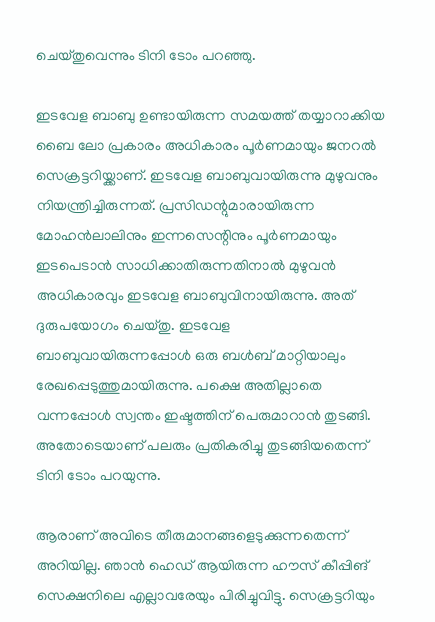ചെയ്തുവെന്നും ടിനി ടോം പറഞ്ഞു.

ഇടവേള ബാബു ഉണ്ടായിരുന്ന സമയത്ത് തയ്യാറാക്കിയ ബൈ ലോ പ്രകാരം അധികാരം പൂര്‍ണമായും ജനറല്‍ സെക്രട്ടറിയ്ക്കാണ്. ഇടവേള ബാബുവായിരുന്നു മുഴുവനും നിയന്ത്രിച്ചിരുന്നത്. പ്രസിഡന്റുമാരായിരുന്ന മോഹന്‍ലാലിനും ഇന്നസെന്റിനും പൂര്‍ണമായും ഇടപെടാന്‍ സാധിക്കാതിരുന്നതിനാല്‍ മുഴുവന്‍ അധികാരവും ഇടവേള ബാബുവിനായിരുന്നു. അത് ദുരുപയോഗം ചെയ്തു. ഇടവേള ബാബുവായിരുന്നപ്പോള്‍ ഒരു ബള്‍ബ് മാറ്റിയാലും രേഖപ്പെടുത്തുമായിരുന്നു. പക്ഷെ അതില്ലാതെ വന്നപ്പോള്‍ സ്വന്തം ഇഷ്ടത്തിന് പെരുമാറാന്‍ തുടങ്ങി. അതോടെയാണ് പലരും പ്രതികരിച്ചു തുടങ്ങിയതെന്ന് ടിനി ടോം പറയുന്നു.

ആരാണ് അവിടെ തീരുമാനങ്ങളെടുക്കുന്നതെന്ന് അറിയില്ല. ഞാന്‍ ഹെഡ് ആയിരുന്ന ഹൗസ് കീപ്പിങ് സെക്ഷനിലെ എല്ലാവരേയും പിരിച്ചുവിട്ടു. സെക്രട്ടറിയും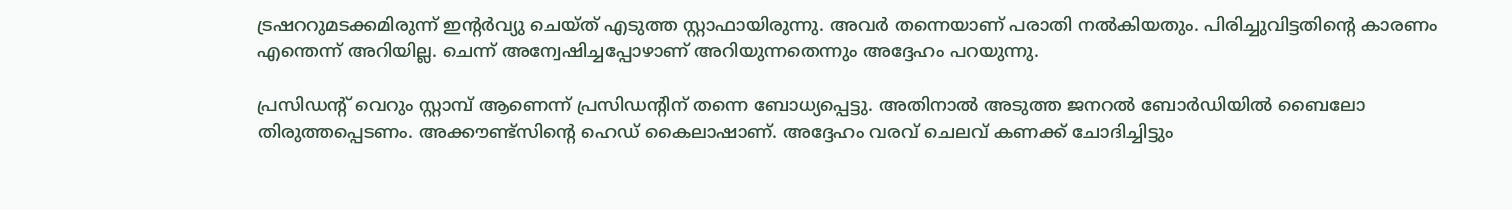ട്രഷററുമടക്കമിരുന്ന് ഇന്റര്‍വ്യു ചെയ്ത് എടുത്ത സ്റ്റാഫായിരുന്നു. അവര്‍ തന്നെയാണ് പരാതി നല്‍കിയതും. പിരിച്ചുവിട്ടതിന്റെ കാരണം എന്തെന്ന് അറിയില്ല. ചെന്ന് അന്വേഷിച്ചപ്പോഴാണ് അറിയുന്നതെന്നും അദ്ദേഹം പറയുന്നു.

പ്രസിഡന്റ് വെറും സ്റ്റാമ്പ് ആണെന്ന് പ്രസിഡന്റിന് തന്നെ ബോധ്യപ്പെട്ടു. അതിനാല്‍ അടുത്ത ജനറല്‍ ബോര്‍ഡിയില്‍ ബൈലോ തിരുത്തപ്പെടണം. അക്കൗണ്ട്‌സിന്റെ ഹെഡ് കൈലാഷാണ്. അദ്ദേഹം വരവ് ചെലവ് കണക്ക് ചോദിച്ചിട്ടും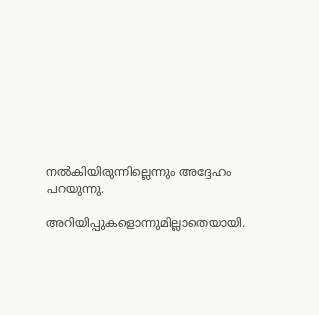നല്‍കിയിരുന്നില്ലെന്നും അദ്ദേഹം പറയുന്നു.

അറിയിപ്പുകളൊന്നുമില്ലാതെയായി.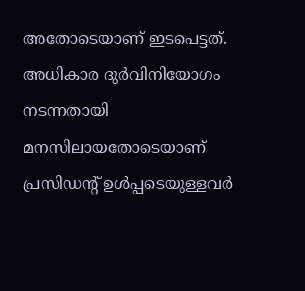അതോടെയാണ് ഇടപെട്ടത്. അധികാര ദുര്‍വിനിയോഗം നടന്നതായി മനസിലായതോടെയാണ് പ്രസിഡന്റ് ഉള്‍പ്പടെയുള്ളവര്‍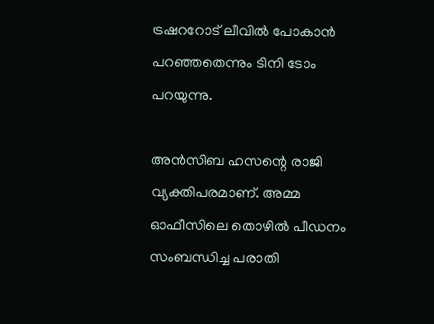ട്രഷററോട് ലീവില്‍ പോകാന്‍ പറഞ്ഞതെന്നും ടിനി ടോം പറയുന്നു.

അന്‍സിബ ഹസന്റെ രാജി വ്യക്തിപരമാണ്. അമ്മ ഓഫീസിലെ തൊഴില്‍ പീഡനം സംബന്ധിച്ച പരാതി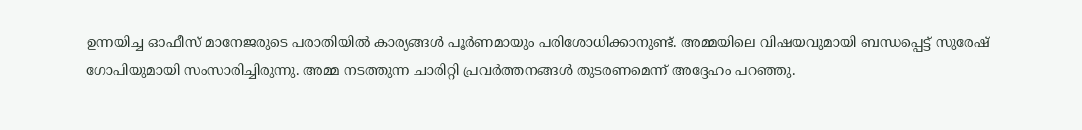ഉന്നയിച്ച ഓഫീസ് മാനേജരുടെ പരാതിയില്‍ കാര്യങ്ങള്‍ പൂര്‍ണമായും പരിശോധിക്കാനുണ്ട്. അമ്മയിലെ വിഷയവുമായി ബന്ധപ്പെട്ട് സുരേഷ് ഗോപിയുമായി സംസാരിച്ചിരുന്നു. അമ്മ നടത്തുന്ന ചാരിറ്റി പ്രവര്‍ത്തനങ്ങള്‍ തുടരണമെന്ന് അദ്ദേഹം പറഞ്ഞു.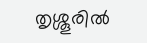തൃശ്ശൂരില്‍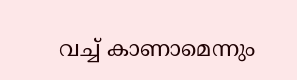വച്ച് കാണാമെന്നും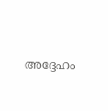അദ്ദേഹം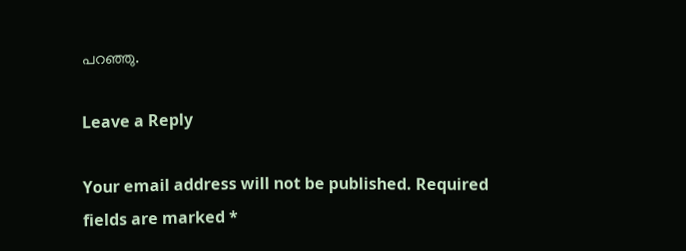പറഞ്ഞു.

Leave a Reply

Your email address will not be published. Required fields are marked *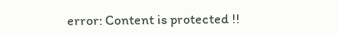error: Content is protected !!